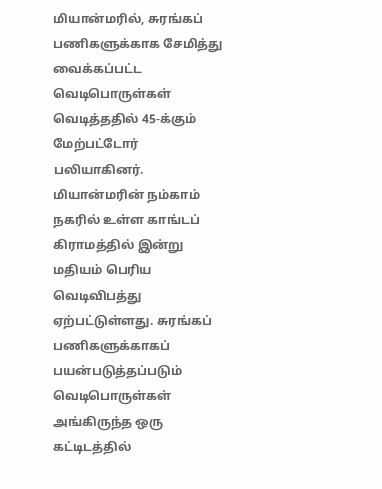மியான்மரில், சுரங்கப் பணிகளுக்காக சேமித்து வைக்கப்பட்ட வெடிபொருள்கள் வெடித்ததில் 45-க்கும் மேற்பட்டோர் பலியாகினர்.
மியான்மரின் நம்காம் நகரில் உள்ள காங்டப் கிராமத்தில் இன்று மதியம் பெரிய வெடிவிபத்து ஏற்பட்டுள்ளது. சுரங்கப் பணிகளுக்காகப் பயன்படுத்தப்படும் வெடிபொருள்கள் அங்கிருந்த ஒரு கட்டிடத்தில்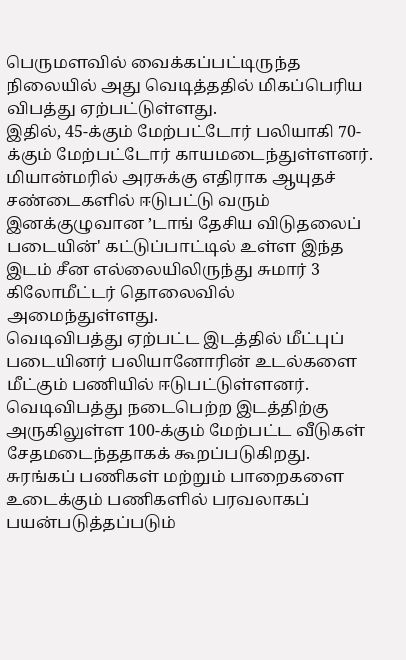பெருமளவில் வைக்கப்பட்டிருந்த நிலையில் அது வெடித்ததில் மிகப்பெரிய விபத்து ஏற்பட்டுள்ளது.
இதில், 45-க்கும் மேற்பட்டோர் பலியாகி 70-க்கும் மேற்பட்டோர் காயமடைந்துள்ளனர்.
மியான்மரில் அரசுக்கு எதிராக ஆயுதச் சண்டைகளில் ஈடுபட்டு வரும் இனக்குழுவான ’டாங் தேசிய விடுதலைப் படையின்' கட்டுப்பாட்டில் உள்ள இந்த இடம் சீன எல்லையிலிருந்து சுமார் 3 கிலோமீட்டர் தொலைவில் அமைந்துள்ளது.
வெடிவிபத்து ஏற்பட்ட இடத்தில் மீட்புப் படையினர் பலியானோரின் உடல்களை மீட்கும் பணியில் ஈடுபட்டுள்ளனர். வெடிவிபத்து நடைபெற்ற இடத்திற்கு அருகிலுள்ள 100-க்கும் மேற்பட்ட வீடுகள் சேதமடைந்ததாகக் கூறப்படுகிறது.
சுரங்கப் பணிகள் மற்றும் பாறைகளை உடைக்கும் பணிகளில் பரவலாகப் பயன்படுத்தப்படும்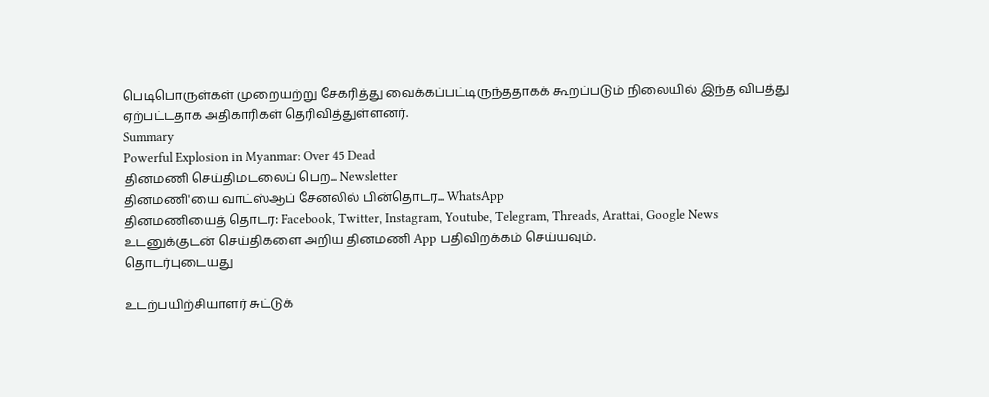பெடிபொருள்கள் முறையற்று சேகரித்து வைக்கப்பட்டிருந்ததாகக் கூறப்படும் நிலையில் இந்த விபத்து ஏற்பட்டதாக அதிகாரிகள் தெரிவித்துள்ளனர்.
Summary
Powerful Explosion in Myanmar: Over 45 Dead
தினமணி செய்திமடலைப் பெற... Newsletter
தினமணி'யை வாட்ஸ்ஆப் சேனலில் பின்தொடர... WhatsApp
தினமணியைத் தொடர: Facebook, Twitter, Instagram, Youtube, Telegram, Threads, Arattai, Google News
உடனுக்குடன் செய்திகளை அறிய தினமணி App பதிவிறக்கம் செய்யவும்.
தொடர்புடையது

உடற்பயிற்சியாளர் சுட்டுக்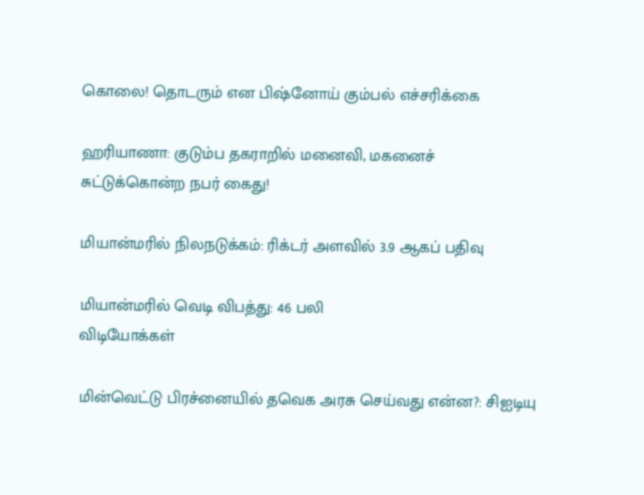கொலை! தொடரும் என பிஷ்னோய் கும்பல் எச்சரிக்கை

ஹரியாணா: குடும்ப தகராறில் மனைவி, மகனைச் சுட்டுக்கொன்ற நபர் கைது!

மியான்மரில் நிலநடுக்கம்: ரிக்டர் அளவில் 3.9 ஆகப் பதிவு

மியான்மரில் வெடி விபத்து: 46 பலி
விடியோக்கள்

மின்வெட்டு பிரச்னையில் தவெக அரசு செய்வது என்ன?: சிஐடியு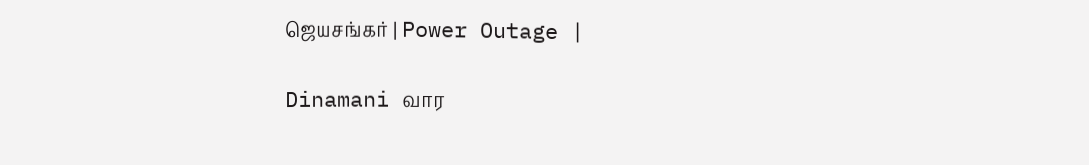ஜெயசங்கர் | Power Outage |

Dinamani வார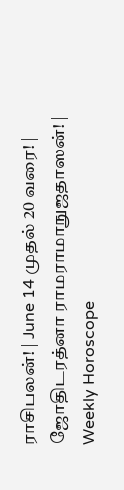ராசிபலன்! | June 14 முதல் 20 வரை! | ஜோதிடரத்னா ராமராமாநுஜதாஸன்! | Weekly Horoscope